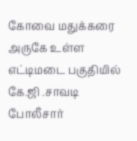கோவை மதுக்கரை அருகே உள்ள எட்டிமடை பகுதியில் கே.ஜி .சாவடி போலீசார்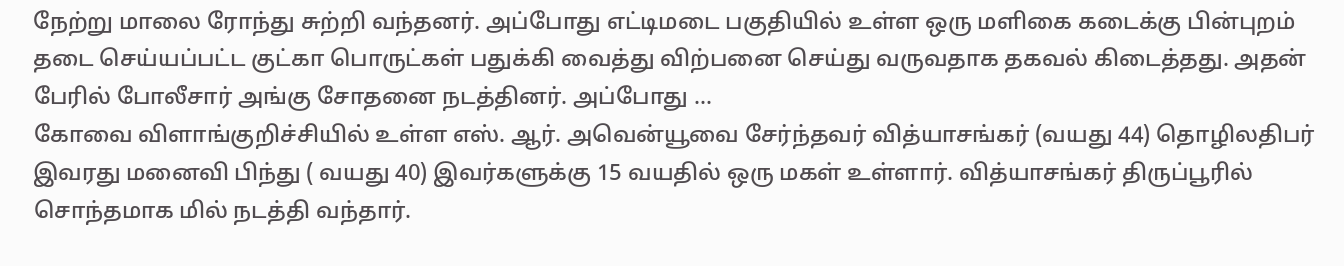நேற்று மாலை ரோந்து சுற்றி வந்தனர். அப்போது எட்டிமடை பகுதியில் உள்ள ஒரு மளிகை கடைக்கு பின்புறம் தடை செய்யப்பட்ட குட்கா பொருட்கள் பதுக்கி வைத்து விற்பனை செய்து வருவதாக தகவல் கிடைத்தது. அதன் பேரில் போலீசார் அங்கு சோதனை நடத்தினர். அப்போது ...
கோவை விளாங்குறிச்சியில் உள்ள எஸ். ஆர். அவென்யூவை சேர்ந்தவர் வித்யாசங்கர் (வயது 44) தொழிலதிபர் இவரது மனைவி பிந்து ( வயது 40) இவர்களுக்கு 15 வயதில் ஒரு மகள் உள்ளார். வித்யாசங்கர் திருப்பூரில் சொந்தமாக மில் நடத்தி வந்தார்.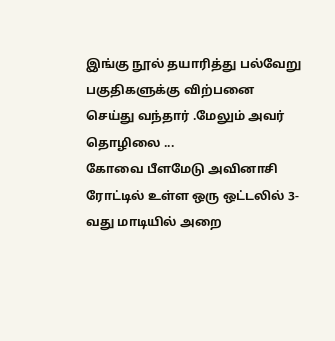இங்கு நூல் தயாரித்து பல்வேறு பகுதிகளுக்கு விற்பனை செய்து வந்தார் .மேலும் அவர் தொழிலை ...
கோவை பீளமேடு அவினாசி ரோட்டில் உள்ள ஒரு ஒட்டலில் 3-வது மாடியில் அறை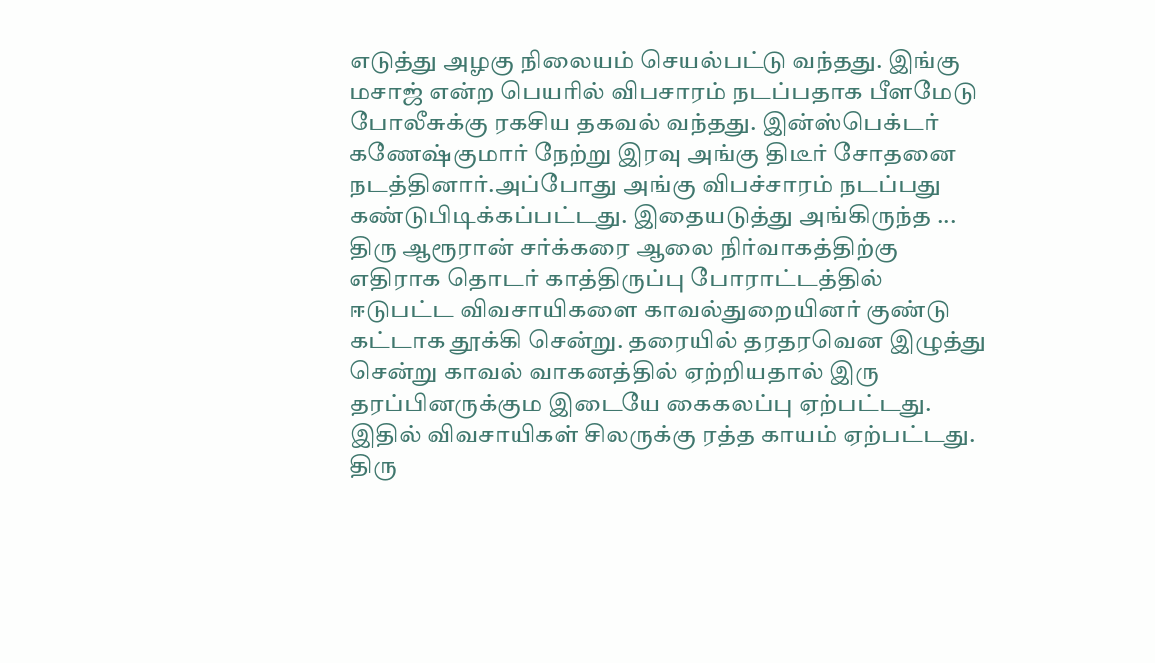எடுத்து அழகு நிலையம் செயல்பட்டு வந்தது. இங்கு மசாஜ் என்ற பெயரில் விபசாரம் நடப்பதாக பீளமேடு போலீசுக்கு ரகசிய தகவல் வந்தது. இன்ஸ்பெக்டர் கணேஷ்குமார் நேற்று இரவு அங்கு திடீர் சோதனை நடத்தினார்.அப்போது அங்கு விபச்சாரம் நடப்பது கண்டுபிடிக்கப்பட்டது. இதையடுத்து அங்கிருந்த ...
திரு ஆரூரான் சர்க்கரை ஆலை நிர்வாகத்திற்கு எதிராக தொடர் காத்திருப்பு போராட்டத்தில் ஈடுபட்ட விவசாயிகளை காவல்துறையினர் குண்டு கட்டாக தூக்கி சென்று. தரையில் தரதரவென இழுத்து சென்று காவல் வாகனத்தில் ஏற்றியதால் இரு தரப்பினருக்கும இடையே கைகலப்பு ஏற்பட்டது. இதில் விவசாயிகள் சிலருக்கு ரத்த காயம் ஏற்பட்டது. திரு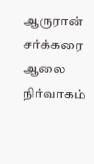ஆருரான் சர்க்கரை ஆலை நிர்வாகம்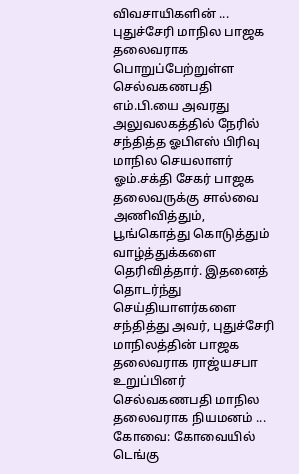விவசாயிகளின் ...
புதுச்சேரி மாநில பாஜக தலைவராக பொறுப்பேற்றுள்ள செல்வகணபதி எம்.பி.யை அவரது அலுவலகத்தில் நேரில் சந்தித்த ஓபிஎஸ் பிரிவு மாநில செயலாளர் ஓம்.சக்தி சேகர் பாஜக தலைவருக்கு சால்வை அணிவித்தும், பூங்கொத்து கொடுத்தும் வாழ்த்துக்களை தெரிவித்தார். இதனைத் தொடர்ந்து செய்தியாளர்களை சந்தித்து அவர், புதுச்சேரி மாநிலத்தின் பாஜக தலைவராக ராஜ்யசபா உறுப்பினர் செல்வகணபதி மாநில தலைவராக நியமனம் ...
கோவை: கோவையில் டெங்கு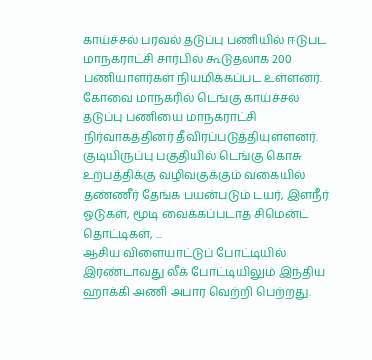காய்ச்சல் பரவல் தடுப்பு பணியில் ஈடுபட மாநகராட்சி சார்பில் கூடுதலாக 200 பணியாளர்கள் நியமிக்கப்பட உள்ளனர். கோவை மாநகரில் டெங்கு காய்ச்சல் தடுப்பு பணியை மாநகராட்சி நிர்வாகத்தினர் தீவிரப்படுத்தியுள்ளனர். குடியிருப்பு பகுதியில் டெங்கு கொசு உற்பத்திக்கு வழிவகுக்கும் வகையில் தண்ணீர் தேங்க பயன்படும் டயர், இளநீர் ஓடுகள், மூடி வைக்கப்படாத சிமென்ட் தொட்டிகள், ...
ஆசிய விளையாட்டுப் போட்டியில் இரண்டாவது லீக் போட்டியிலும் இந்திய ஹாக்கி அணி அபார வெற்றி பெற்றது.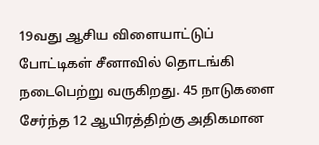19வது ஆசிய விளையாட்டுப் போட்டிகள் சீனாவில் தொடங்கி நடைபெற்று வருகிறது. 45 நாடுகளை சேர்ந்த 12 ஆயிரத்திற்கு அதிகமான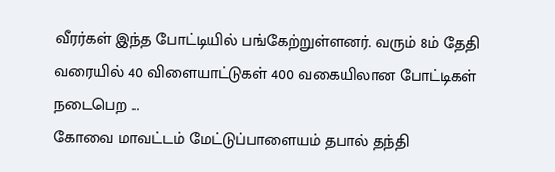வீரர்கள் இந்த போட்டியில் பங்கேற்றுள்ளனர். வரும் 8ம் தேதி வரையில் 40 விளையாட்டுகள் 400 வகையிலான போட்டிகள் நடைபெற ...
கோவை மாவட்டம் மேட்டுப்பாளையம் தபால் தந்தி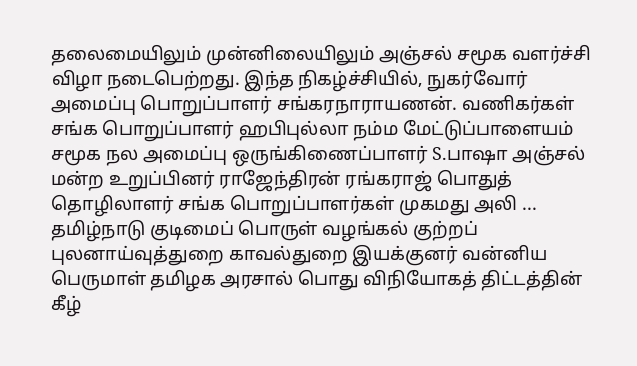தலைமையிலும் முன்னிலையிலும் அஞ்சல் சமூக வளர்ச்சி விழா நடைபெற்றது. இந்த நிகழ்ச்சியில், நுகர்வோர் அமைப்பு பொறுப்பாளர் சங்கரநாராயணன். வணிகர்கள் சங்க பொறுப்பாளர் ஹபிபுல்லா நம்ம மேட்டுப்பாளையம் சமூக நல அமைப்பு ஒருங்கிணைப்பாளர் S.பாஷா அஞ்சல் மன்ற உறுப்பினர் ராஜேந்திரன் ரங்கராஜ் பொதுத் தொழிலாளர் சங்க பொறுப்பாளர்கள் முகமது அலி ...
தமிழ்நாடு குடிமைப் பொருள் வழங்கல் குற்றப் புலனாய்வுத்துறை காவல்துறை இயக்குனர் வன்னிய பெருமாள் தமிழக அரசால் பொது விநியோகத் திட்டத்தின் கீழ்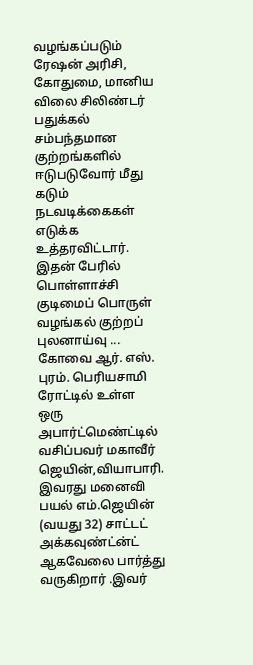வழங்கப்படும் ரேஷன் அரிசி, கோதுமை, மானிய விலை சிலிண்டர் பதுக்கல் சம்பந்தமான குற்றங்களில் ஈடுபடுவோர் மீது கடும் நடவடிக்கைகள் எடுக்க உத்தரவிட்டார். இதன் பேரில் பொள்ளாச்சி குடிமைப் பொருள் வழங்கல் குற்றப் புலனாய்வு ...
கோவை ஆர். எஸ். புரம். பெரியசாமி ரோட்டில் உள்ள ஒரு அபார்ட்மெண்ட்டில் வசிப்பவர் மகாவீர் ஜெயின்,வியாபாரி. இவரது மனைவி பயல் எம்.ஜெயின் (வயது 32) சாட்டட் அக்கவுண்ட்ன்ட் ஆகவேலை பார்த்து வருகிறார் .இவர்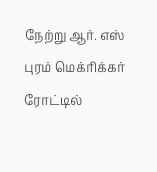நேற்று ஆர். எஸ் புரம் மெக்ரிக்கர் ரோட்டில்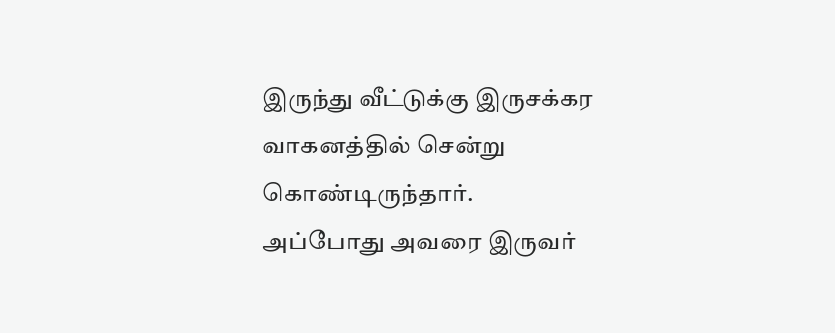இருந்து வீட்டுக்கு இருசக்கர வாகனத்தில் சென்று கொண்டிருந்தார். அப்போது அவரை இருவர்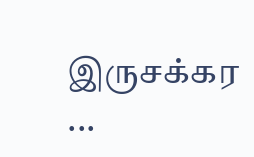இருசக்கர ...